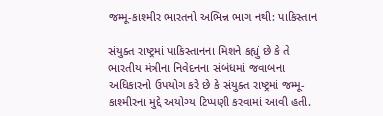જમ્મૂ-કાશ્મીર ભારતનો અભિન્ન ભાગ નથી: પાકિસ્તાન

સંયુક્ત રાષ્ટ્રમાં પાકિસ્તાનના મિશને કહ્યું છે કે તે ભારતીય મંત્રીના નિવેદનના સંબંધમાં જવાબના અધિકારનો ઉપયોગ કરે છે કે સંયુક્ત રાષ્ટ્રમાં જમ્મૂ-કાશ્મીરના મુદ્દે અયોગ્ય ટિપ્પણી કરવામાં આવી હતી.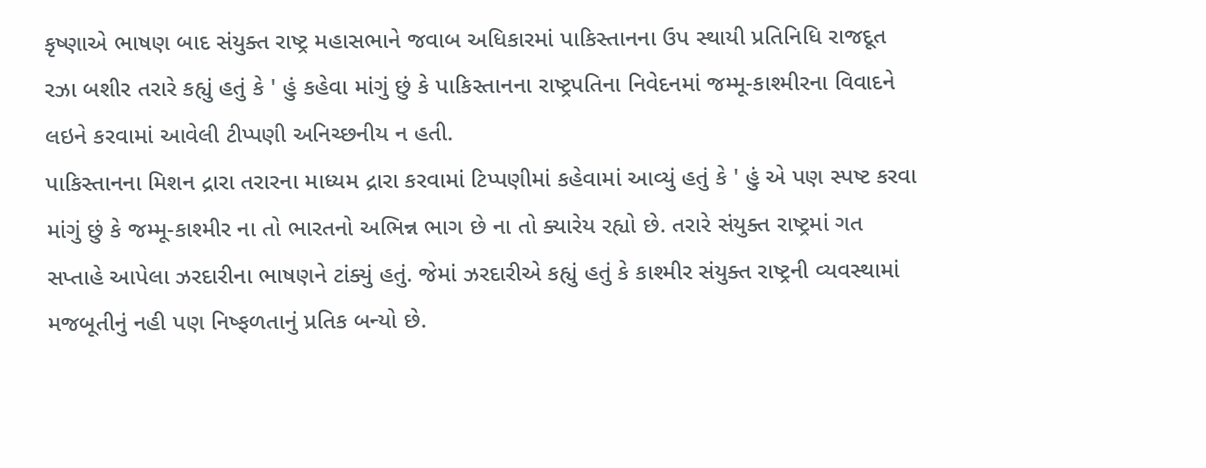કૃષ્ણાએ ભાષણ બાદ સંયુક્ત રાષ્ટ્ર મહાસભાને જવાબ અધિકારમાં પાકિસ્તાનના ઉપ સ્થાયી પ્રતિનિધિ રાજદૂત રઝા બશીર તરારે કહ્યું હતું કે ' હું કહેવા માંગું છું કે પાકિસ્તાનના રાષ્ટ્રપતિના નિવેદનમાં જમ્મૂ-કાશ્મીરના વિવાદને લઇને કરવામાં આવેલી ટીપ્પણી અનિચ્છનીય ન હતી.
પાકિસ્તાનના મિશન દ્રારા તરારના માધ્યમ દ્રારા કરવામાં ટિપ્પણીમાં કહેવામાં આવ્યું હતું કે ' હું એ પણ સ્પષ્ટ કરવા માંગું છું કે જમ્મૂ-કાશ્મીર ના તો ભારતનો અભિન્ન ભાગ છે ના તો ક્યારેય રહ્યો છે. તરારે સંયુક્ત રાષ્ટ્રમાં ગત સપ્તાહે આપેલા ઝરદારીના ભાષણને ટાંક્યું હતું. જેમાં ઝરદારીએ કહ્યું હતું કે કાશ્મીર સંયુક્ત રાષ્ટ્રની વ્યવસ્થામાં મજબૂતીનું નહી પણ નિષ્ફળતાનું પ્રતિક બન્યો છે.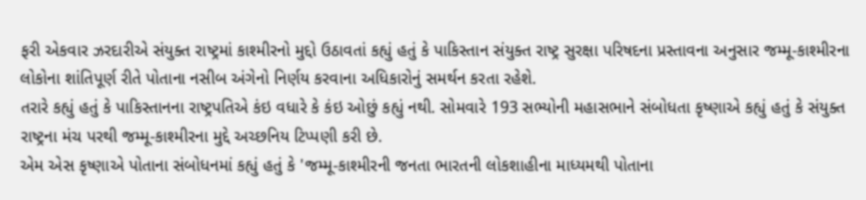ફરી એકવાર ઝરદારીએ સંયુક્ત રાષ્ટ્રમાં કાશ્મીરનો મુદ્દો ઉઠાવતાં કહ્યું હતું કે પાકિસ્તાન સંયુક્ત રાષ્ટ્ર સુરક્ષા પરિષદના પ્રસ્તાવના અનુસાર જમ્મૂ-કાશ્મીરના લોકોના શાંતિપૂર્ણ રીતે પોતાના નસીબ અંગેનો નિર્ણય કરવાના અધિકારોનું સમર્થન કરતા રહેશે.
તરારે કહ્યું હતું કે પાકિસ્તાનના રાષ્ટ્રપતિએ કંઇ વધારે કે કંઇ ઓછું કહ્યું નથી. સોમવારે 193 સભ્યોની મહાસભાને સંબોધતા કૃષ્ણાએ કહ્યું હતું કે સંયુક્ત રાષ્ટ્રના મંચ પરથી જમ્મૂ-કાશ્મીરના મુદ્દે અચ્છનિય ટિપ્પણી કરી છે.
એમ એસ કૃષ્ણાએ પોતાના સંબોધનમાં કહ્યું હતું કે 'જમ્મૂ-કાશ્મીરની જનતા ભારતની લોકશાહીના માધ્યમથી પોતાના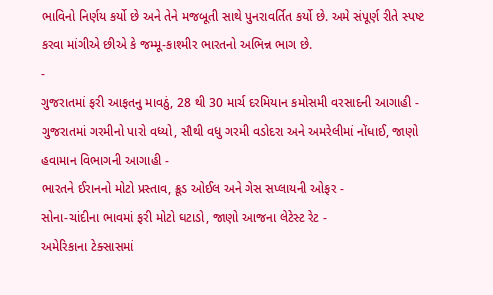ભાવિનો નિર્ણય કર્યો છે અને તેને મજબૂતી સાથે પુનરાવર્તિત કર્યો છે. અમે સંપૂર્ણ રીતે સ્પષ્ટ કરવા માંગીએ છીએ કે જમ્મૂ-કાશ્મીર ભારતનો અભિન્ન ભાગ છે.
-
ગુજરાતમાં ફરી આફતનુ માવઠું, 28 થી 30 માર્ચ દરમિયાન કમોસમી વરસાદની આગાહી -
ગુજરાતમાં ગરમીનો પારો વધ્યો, સૌથી વધુ ગરમી વડોદરા અને અમરેલીમાં નોંધાઈ, જાણો હવામાન વિભાગની આગાહી -
ભારતને ઈરાનનો મોટો પ્રસ્તાવ, ક્રૂડ ઓઈલ અને ગેસ સપ્લાયની ઓફર -
સોના-ચાંદીના ભાવમાં ફરી મોટો ઘટાડો, જાણો આજના લેટેસ્ટ રેટ -
અમેરિકાના ટેક્સાસમાં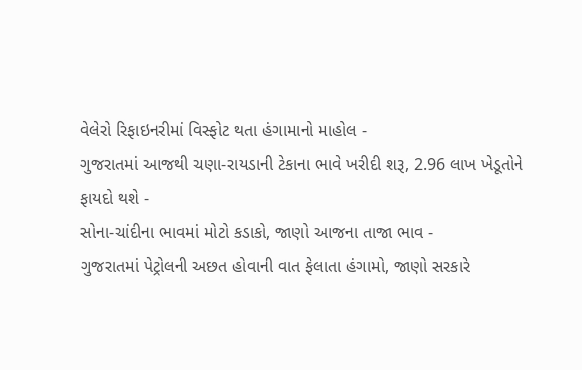વેલેરો રિફાઇનરીમાં વિસ્ફોટ થતા હંગામાનો માહોલ -
ગુજરાતમાં આજથી ચણા-રાયડાની ટેકાના ભાવે ખરીદી શરૂ, 2.96 લાખ ખેડૂતોને ફાયદો થશે -
સોના-ચાંદીના ભાવમાં મોટો કડાકો, જાણો આજના તાજા ભાવ -
ગુજરાતમાં પેટ્રોલની અછત હોવાની વાત ફેલાતા હંગામો, જાણો સરકારે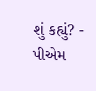શું કહ્યું? -
પીએમ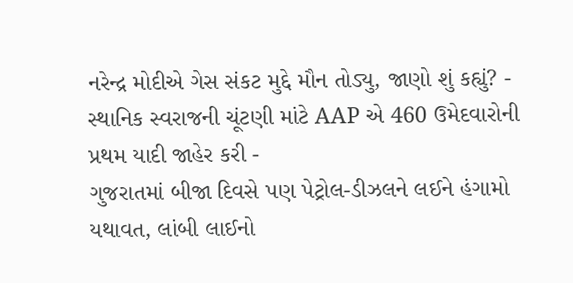નરેન્દ્ર મોદીએ ગેસ સંકટ મુદ્દે મૌન તોડ્યુ, જાણો શું કહ્યું? -
સ્થાનિક સ્વરાજની ચૂંટણી માંટે AAP એ 460 ઉમેદવારોની પ્રથમ યાદી જાહેર કરી -
ગુજરાતમાં બીજા દિવસે પણ પેટ્રોલ-ડીઝલને લઈને હંગામો યથાવત, લાંબી લાઈનો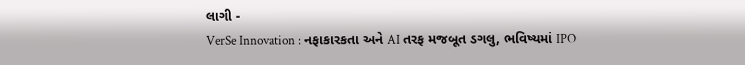લાગી -
VerSe Innovation : નફાકારકતા અને AI તરફ મજબૂત ડગલુ, ભવિષ્યમાં IPO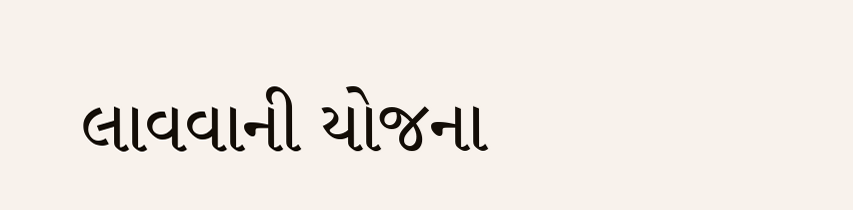લાવવાની યોજના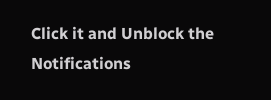Click it and Unblock the Notifications